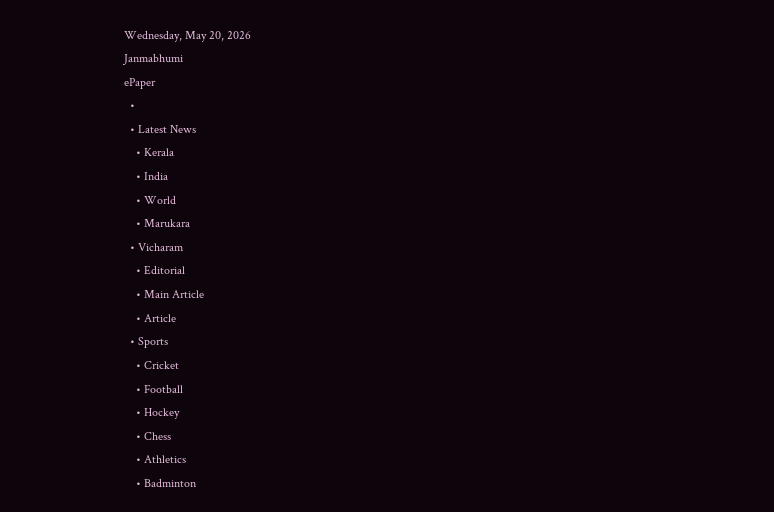Wednesday, May 20, 2026
Janmabhumi
ePaper
  •
  • Latest News
    • Kerala
    • India
    • World
    • Marukara
  • Vicharam
    • Editorial
    • Main Article
    • Article
  • Sports
    • Cricket
    • Football
    • Hockey
    • Chess
    • Athletics
    • Badminton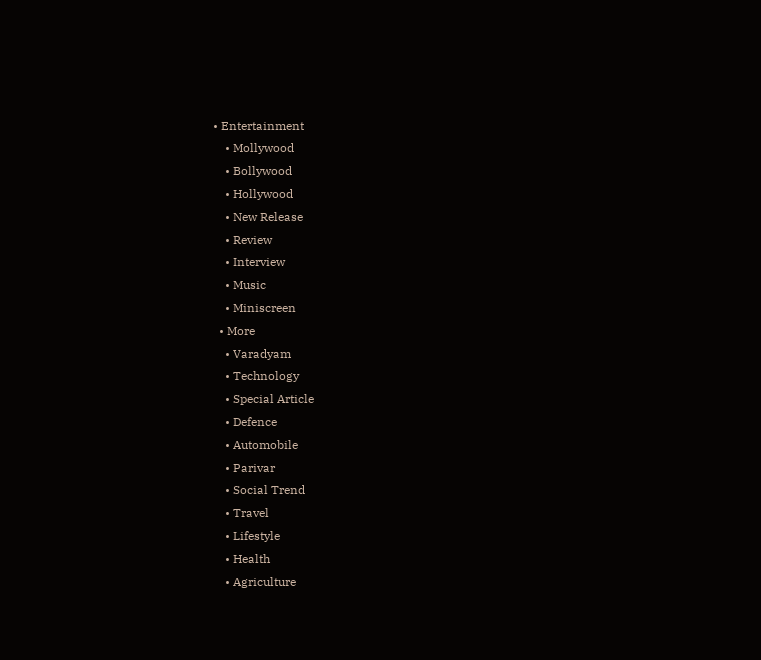• Entertainment
    • Mollywood
    • Bollywood
    • Hollywood
    • New Release
    • Review
    • Interview
    • Music
    • Miniscreen
  • More
    • Varadyam
    • Technology
    • Special Article
    • Defence
    • Automobile
    • Parivar
    • Social Trend
    • Travel
    • Lifestyle
    • Health
    • Agriculture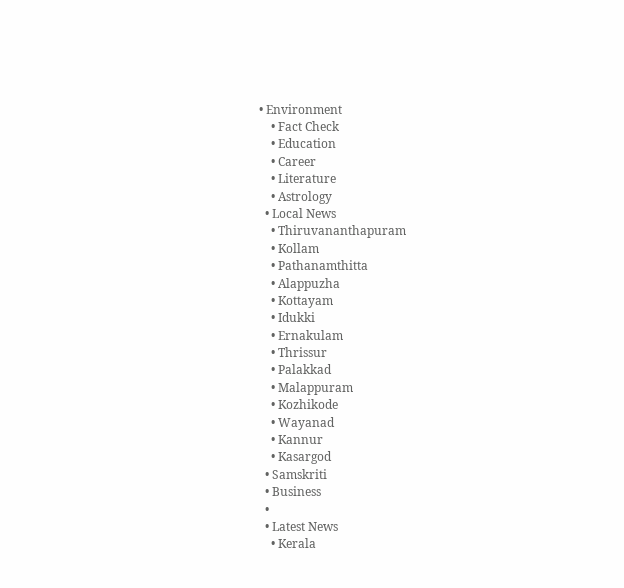• Environment
    • Fact Check
    • Education
    • Career
    • Literature
    • Astrology
  • Local News
    • Thiruvananthapuram
    • Kollam
    • Pathanamthitta
    • Alappuzha
    • Kottayam
    • Idukki
    • Ernakulam
    • Thrissur
    • Palakkad
    • Malappuram
    • Kozhikode
    • Wayanad
    • Kannur
    • Kasargod
  • Samskriti
  • Business
  •
  • Latest News
    • Kerala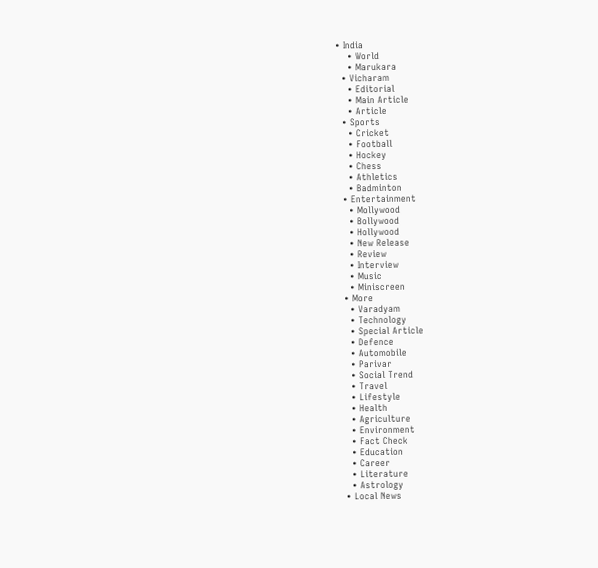• India
    • World
    • Marukara
  • Vicharam
    • Editorial
    • Main Article
    • Article
  • Sports
    • Cricket
    • Football
    • Hockey
    • Chess
    • Athletics
    • Badminton
  • Entertainment
    • Mollywood
    • Bollywood
    • Hollywood
    • New Release
    • Review
    • Interview
    • Music
    • Miniscreen
  • More
    • Varadyam
    • Technology
    • Special Article
    • Defence
    • Automobile
    • Parivar
    • Social Trend
    • Travel
    • Lifestyle
    • Health
    • Agriculture
    • Environment
    • Fact Check
    • Education
    • Career
    • Literature
    • Astrology
  • Local News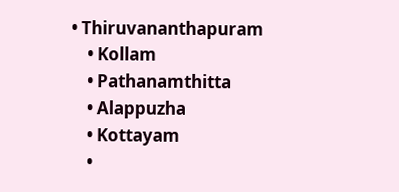• Thiruvananthapuram
    • Kollam
    • Pathanamthitta
    • Alappuzha
    • Kottayam
    •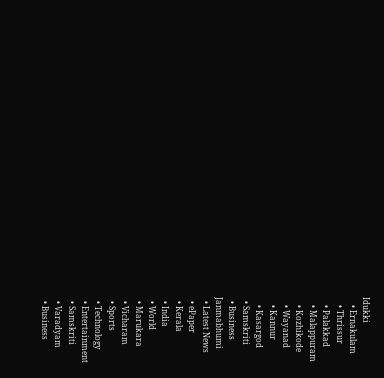Idukki
    • Ernakulam
    • Thrissur
    • Palakkad
    • Malappuram
    • Kozhikode
    • Wayanad
    • Kannur
    • Kasargod
  • Samskriti
  • Business
Janmabhumi
  • Latest News
  • ePaper
  • Kerala
  • India
  • World
  • Marukara
  • Vicharam
  • Sports
  • Technology
  • Entertainment
  • Samskriti
  • Varadyam
  • Business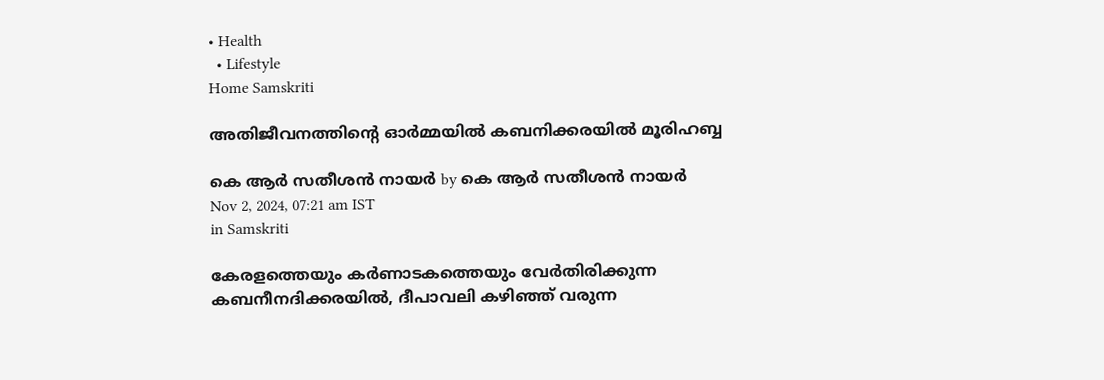• Health
  • Lifestyle
Home Samskriti

അതിജീവനത്തിന്റെ ഓര്‍മ്മയില്‍ കബനിക്കരയില്‍ മൂരിഹബ്ബ

കെ ആര്‍ സതീശന്‍ നായര്‍ by കെ ആര്‍ സതീശന്‍ നായര്‍
Nov 2, 2024, 07:21 am IST
in Samskriti

കേരളത്തെയും കര്‍ണാടകത്തെയും വേര്‍തിരിക്കുന്ന കബനീനദിക്കരയില്‍, ദീപാവലി കഴിഞ്ഞ് വരുന്ന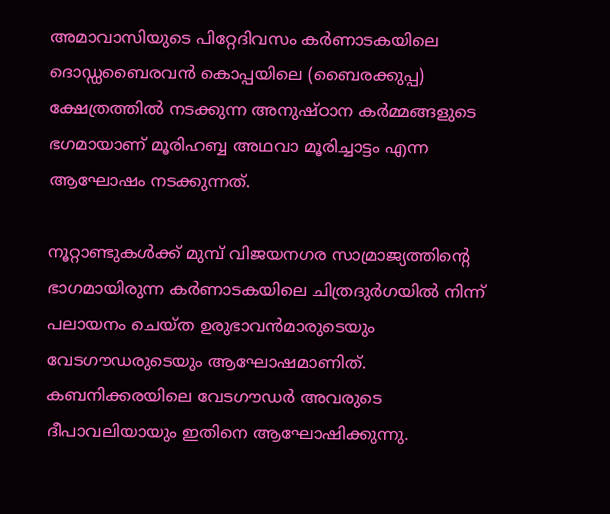അമാവാസിയുടെ പിറ്റേദിവസം കര്‍ണാടകയിലെ ദൊഡ്ഡബൈരവന്‍ കൊപ്പയിലെ (ബൈരക്കുപ്പ) ക്ഷേത്രത്തില്‍ നടക്കുന്ന അനുഷ്ഠാന കര്‍മ്മങ്ങളുടെ ഭഗമായാണ് മൂരിഹബ്ബ അഥവാ മൂരിച്ചാട്ടം എന്ന ആഘോഷം നടക്കുന്നത്.

നൂറ്റാണ്ടുകള്‍ക്ക് മുമ്പ് വിജയനഗര സാമ്രാജ്യത്തിന്റെ ഭാഗമായിരുന്ന കര്‍ണാടകയിലെ ചിത്രദുര്‍ഗയില്‍ നിന്ന് പലായനം ചെയ്ത ഉരുഭാവന്‍മാരുടെയും വേടഗൗഡരുടെയും ആഘോഷമാണിത്. കബനിക്കരയിലെ വേടഗൗഡര്‍ അവരുടെ ദീപാവലിയായും ഇതിനെ ആഘോഷിക്കുന്നു.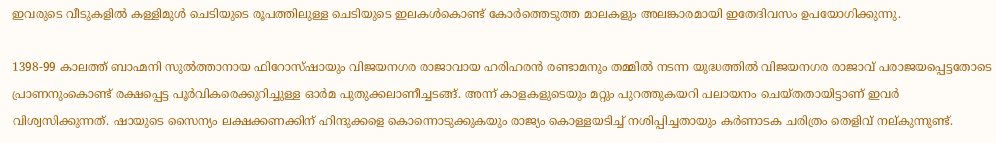ഇവരുടെ വീടുകളില്‍ കള്ളിമുള്‍ ചെടിയുടെ രൂപത്തിലുള്ള ചെടിയുടെ ഇലകള്‍കൊണ്ട് കോര്‍ത്തെടുത്ത മാലകളും അലങ്കാരമായി ഇതേദിവസം ഉപയോഗിക്കുന്നു.

1398-99 കാലത്ത് ബാഹ്മനി സുല്‍ത്താനായ ഫിറോസ്ഷായും വിജയനഗര രാജാവായ ഹരിഹരന്‍ രണ്ടാമനും തമ്മില്‍ നടന്ന യുദ്ധത്തില്‍ വിജയനഗര രാജാവ് പരാജയപ്പെട്ടതോടെ പ്രാണനുംകൊണ്ട് രക്ഷപ്പെട്ട പൂര്‍വികരെക്കുറിച്ചുള്ള ഓര്‍മ പുതുക്കലാണീച്ചടങ്ങ്. അന്ന് കാളകളുടെയും മറ്റും പുറത്തുകയറി പലായനം ചെയ്തതായിട്ടാണ് ഇവര്‍ വിശ്വസിക്കുന്നത്. ഷായുടെ സൈന്യം ലക്ഷക്കണക്കിന് ഹിന്ദുക്കളെ കൊന്നൊടുക്കുകയും രാജ്യം കൊള്ളയടിച്ച് നശിപ്പിച്ചതായും കര്‍ണാടക ചരിത്രം തെളിവ് നല്കുന്നുണ്ട്.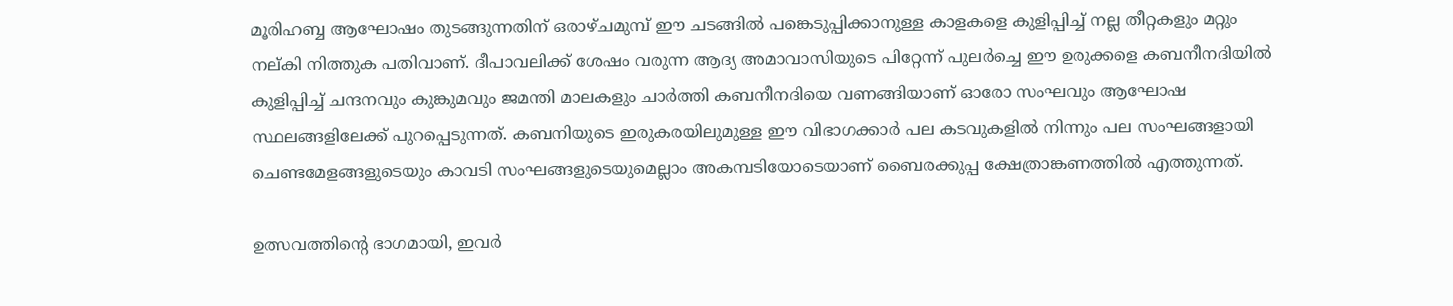മൂരിഹബ്ബ ആഘോഷം തുടങ്ങുന്നതിന് ഒരാഴ്ചമുമ്പ് ഈ ചടങ്ങില്‍ പങ്കെടുപ്പിക്കാനുള്ള കാളകളെ കുളിപ്പിച്ച് നല്ല തീറ്റകളും മറ്റും നല്കി നിത്തുക പതിവാണ്. ദീപാവലിക്ക് ശേഷം വരുന്ന ആദ്യ അമാവാസിയുടെ പിറ്റേന്ന് പുലര്‍ച്ചെ ഈ ഉരുക്കളെ കബനീനദിയില്‍ കുളിപ്പിച്ച് ചന്ദനവും കുങ്കുമവും ജമന്തി മാലകളും ചാര്‍ത്തി കബനീനദിയെ വണങ്ങിയാണ് ഓരോ സംഘവും ആഘോഷ സ്ഥലങ്ങളിലേക്ക് പുറപ്പെടുന്നത്. കബനിയുടെ ഇരുകരയിലുമുള്ള ഈ വിഭാഗക്കാര്‍ പല കടവുകളില്‍ നിന്നും പല സംഘങ്ങളായി ചെണ്ടമേളങ്ങളുടെയും കാവടി സംഘങ്ങളുടെയുമെല്ലാം അകമ്പടിയോടെയാണ് ബൈരക്കുപ്പ ക്ഷേത്രാങ്കണത്തില്‍ എത്തുന്നത്.

ഉത്സവത്തിന്റെ ഭാഗമായി, ഇവര്‍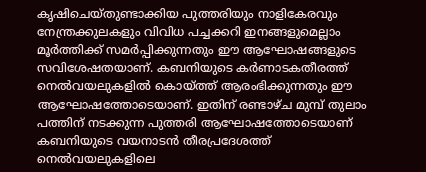കൃഷിചെയ്തുണ്ടാക്കിയ പുത്തരിയും നാളികേരവും നേന്ത്രക്കുലകളും വിവിധ പച്ചക്കറി ഇനങ്ങളുമെല്ലാം മൂര്‍ത്തിക്ക് സമര്‍പ്പിക്കുന്നതും ഈ ആഘോഷങ്ങളുടെ സവിശേഷതയാണ്. കബനിയുടെ കര്‍ണാടകതീരത്ത് നെല്‍വയലുകളില്‍ കൊയ്‌ത്ത് ആരംഭിക്കുന്നതും ഈ ആഘോഷത്തോടെയാണ്. ഇതിന് രണ്ടാഴ്ച മുമ്പ് തുലാം പത്തിന് നടക്കുന്ന പുത്തരി ആഘോഷത്തോടെയാണ് കബനിയുടെ വയനാടന്‍ തീരപ്രദേശത്ത് നെല്‍വയലുകളിലെ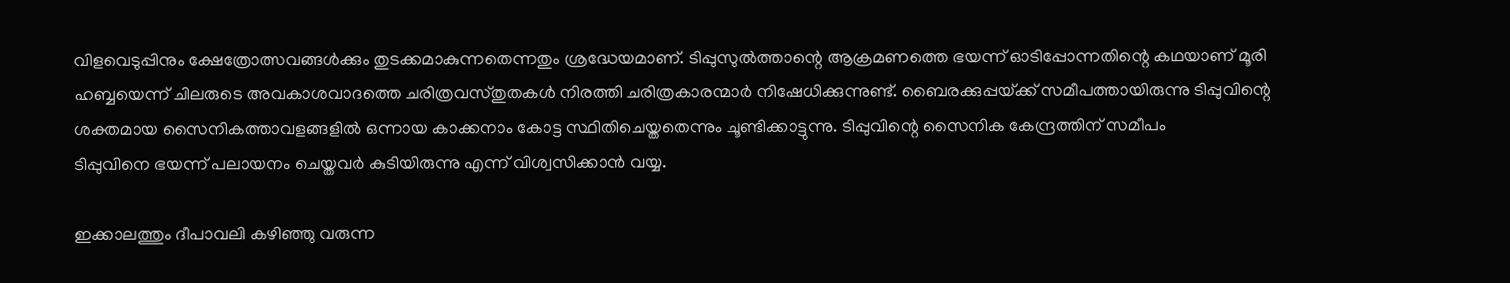വിളവെടുപ്പിനും ക്ഷേത്രോത്സവങ്ങള്‍ക്കും തുടക്കമാകുന്നതെന്നതും ശ്രദ്ധേയമാണ്. ടിപ്പുസുല്‍ത്താന്റെ ആക്രമണത്തെ ഭയന്ന് ഓടിപ്പോന്നതിന്റെ കഥയാണ് മൂരി ഹബ്ബയെന്ന് ചിലരുടെ അവകാശവാദത്തെ ചരിത്രവസ്തുതകള്‍ നിരത്തി ചരിത്രകാരന്മാര്‍ നിഷേധിക്കുന്നുണ്ട്. ബൈരക്കുപ്പയ്‌ക്ക് സമീപത്തായിരുന്നു ടിപ്പുവിന്റെ ശക്തമായ സൈനികത്താവളങ്ങളില്‍ ഒന്നായ കാക്കനാം കോട്ട സ്ഥിതിചെയ്തതെന്നും ചൂണ്ടിക്കാട്ടുന്നു. ടിപ്പുവിന്റെ സൈനിക കേന്ദ്രത്തിന് സമീപം
ടിപ്പുവിനെ ഭയന്ന് പലായനം ചെയ്തവര്‍ കുടിയിരുന്നു എന്ന് വിശ്വസിക്കാന്‍ വയ്യ.

ഇക്കാലത്തും ദീപാവലി കഴിഞ്ഞു വരുന്ന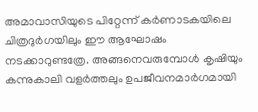അമാവാസിയുടെ പിറ്റേന്ന് കര്‍ണാടകയിലെ ചിത്രദുര്‍ഗയിലും ഈ ആഘോഷം നടക്കാറുണ്ടത്രേ. അങ്ങനെവരുമ്പോള്‍ കൃഷിയും കന്നുകാലി വളര്‍ത്തലും ഉപജീവനമാര്‍ഗമായി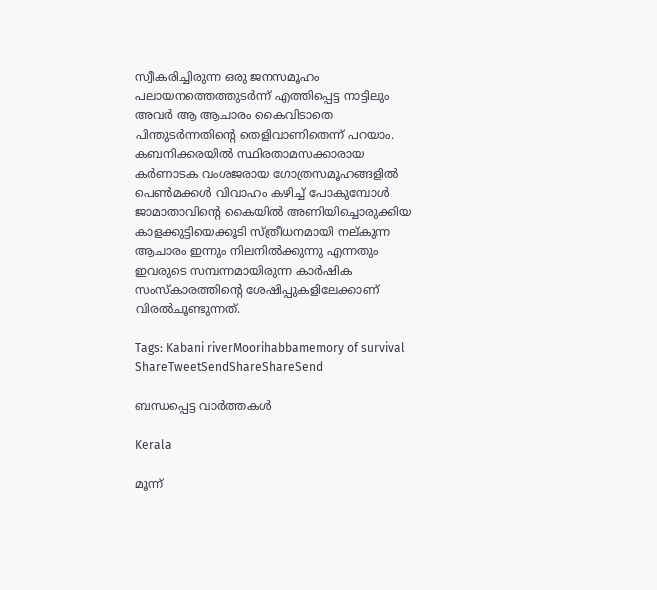സ്വീകരിച്ചിരുന്ന ഒരു ജനസമൂഹം പലായനത്തെത്തുടര്‍ന്ന് എത്തിപ്പെട്ട നാട്ടിലും അവര്‍ ആ ആചാരം കൈവിടാതെ പിന്തുടര്‍ന്നതിന്റെ തെളിവാണിതെന്ന് പറയാം. കബനിക്കരയില്‍ സ്ഥിരതാമസക്കാരായ കര്‍ണാടക വംശജരായ ഗോത്രസമൂഹങ്ങളില്‍ പെണ്‍മക്കള്‍ വിവാഹം കഴിച്ച് പോകുമ്പോള്‍ ജാമാതാവിന്റെ കൈയില്‍ അണിയിച്ചൊരുക്കിയ കാളക്കുട്ടിയെക്കൂടി സ്ത്രീധനമായി നല്കുന്ന ആചാരം ഇന്നും നിലനില്‍ക്കുന്നു എന്നതും ഇവരുടെ സമ്പന്നമായിരുന്ന കാര്‍ഷിക സംസ്‌കാരത്തിന്റെ ശേഷിപ്പുകളിലേക്കാണ് വിരല്‍ചൂണ്ടുന്നത്.

Tags: Kabani riverMoorihabbamemory of survival
ShareTweetSendShareShareSend

ബന്ധപ്പെട്ട വാര്‍ത്തകള്‍

Kerala

മൂന്ന്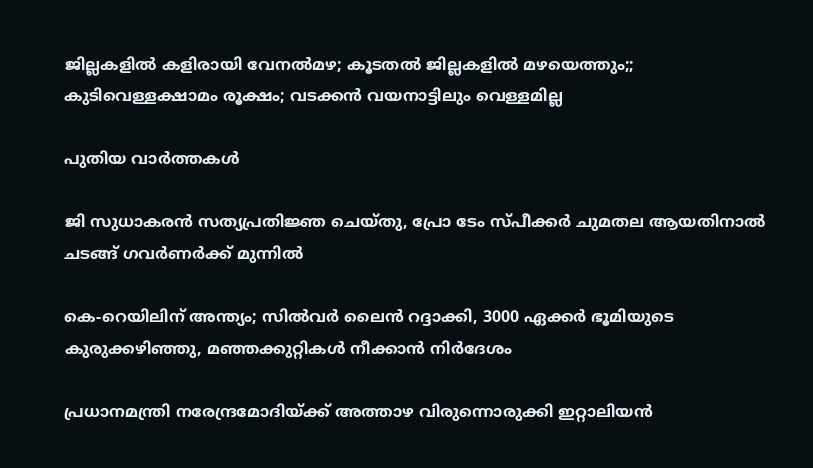ജില്ലകളിൽ കളിരായി വേനല്‍മഴ; കൂടതൽ ജില്ലകളിൽ മഴയെത്തും;; കുടിവെള്ളക്ഷാമം രൂക്ഷം; വടക്കന്‍ വയനാട്ടിലും വെള്ളമില്ല

പുതിയ വാര്‍ത്തകള്‍

ജി സുധാകരൻ സത്യപ്രതിജ്ഞ ചെയ്തു, പ്രോ ടേം സ്പീക്കർ ചുമതല ആയതിനാൽ ചടങ്ങ് ഗവർണർക്ക് മുന്നിൽ

കെ-റെയിലിന് അന്ത്യം; സിൽവർ ലൈൻ റദ്ദാക്കി, 3000 ഏക്കർ ഭൂമിയുടെ കുരുക്കഴിഞ്ഞു, മഞ്ഞക്കുറ്റികൾ നീക്കാൻ നിർദേശം

പ്രധാനമന്ത്രി നരേന്ദ്രമോദിയ്‌ക്ക് അത്താഴ വിരുന്നൊരുക്കി ഇറ്റാലിയൻ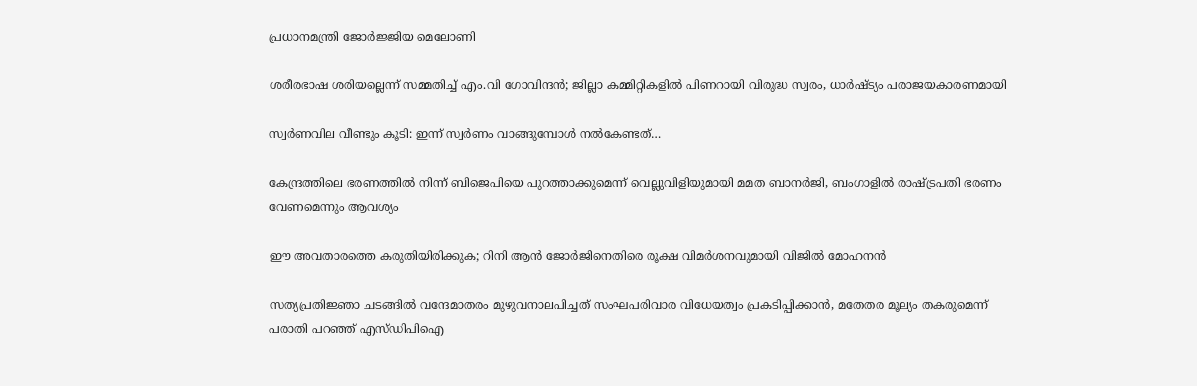പ്രധാനമന്ത്രി ജോർജ്ജിയ മെലോണി

ശരീരഭാഷ ശരിയല്ലെന്ന് സമ്മതിച്ച് എം.വി ഗോവിന്ദൻ; ജില്ലാ കമ്മിറ്റികളിൽ പിണറായി വിരുദ്ധ സ്വരം, ധാർഷ്ട്യം പരാജയകാരണമായി

സ്വർണവില വീണ്ടും കൂടി: ഇന്ന് സ്വർണം വാങ്ങുമ്പോൾ നൽകേണ്ടത്…

കേന്ദ്രത്തിലെ ഭരണത്തിൽ നിന്ന് ബിജെപിയെ പുറത്താക്കുമെന്ന് വെല്ലുവിളിയുമായി മമത ബാനർജി, ബംഗാളിൽ രാഷ്‌ട്രപതി ഭരണം വേണമെന്നും ആവശ്യം

ഈ അവതാരത്തെ കരുതിയിരിക്കുക; റിനി ആൻ ജോർജിനെതിരെ രൂക്ഷ വിമർശനവുമായി വിജിൽ മോഹനൻ

സത്യപ്രതിജ്ഞാ ചടങ്ങില്‍ വന്ദേമാതരം മുഴുവനാലപിച്ചത് സംഘപരിവാര വിധേയത്വം പ്രകടിപ്പിക്കാൻ, മതേതര മൂല്യം തകരുമെന്ന് പരാതി പറഞ്ഞ് എസ്ഡിപിഐ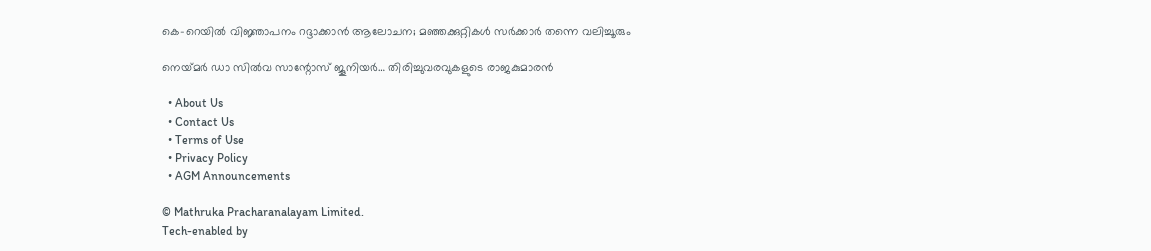കെ-റെയിൽ വിജ്ഞാപനം റദ്ദാക്കാൻ ആലോചന; മഞ്ഞക്കുറ്റികൾ സർക്കാർ തന്നെ വലിച്ചൂരും

നെയ്‌മര്‍ ഡാ സില്‍വ സാന്റോസ് ജൂനിയര്‍… തിരിച്ചുവരവുകളുടെ രാജകുമാരന്‍

  • About Us
  • Contact Us
  • Terms of Use
  • Privacy Policy
  • AGM Announcements

© Mathruka Pracharanalayam Limited.
Tech-enabled by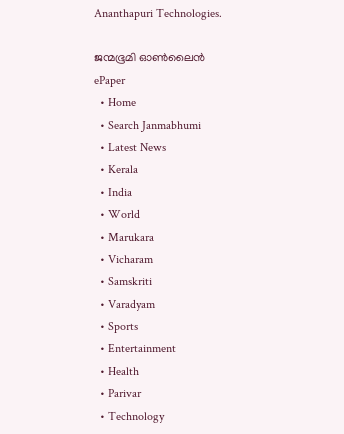Ananthapuri Technologies.

ജന്മഭൂമി ഓണ്‍ലൈന്‍
ePaper
  • Home
  • Search Janmabhumi
  • Latest News
  • Kerala
  • India
  • World
  • Marukara
  • Vicharam
  • Samskriti
  • Varadyam
  • Sports
  • Entertainment
  • Health
  • Parivar
  • Technology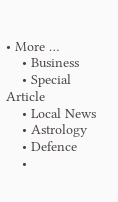• More …
    • Business
    • Special Article
    • Local News
    • Astrology
    • Defence
    •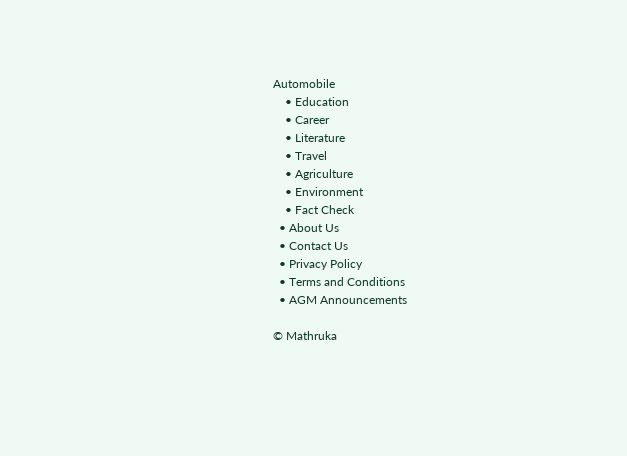Automobile
    • Education
    • Career
    • Literature
    • Travel
    • Agriculture
    • Environment
    • Fact Check
  • About Us
  • Contact Us
  • Privacy Policy
  • Terms and Conditions
  • AGM Announcements

© Mathruka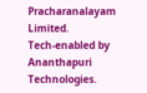Pracharanalayam Limited.
Tech-enabled by Ananthapuri Technologies.